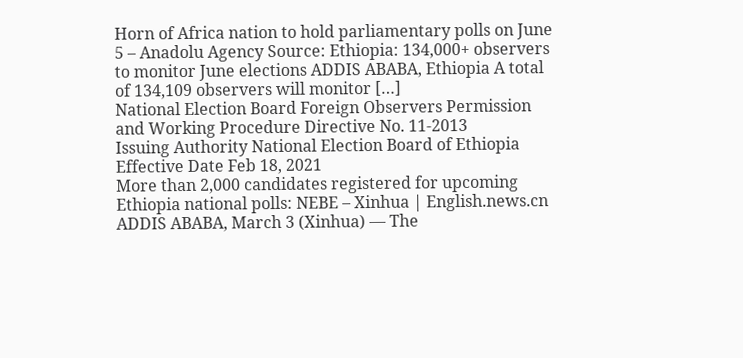Horn of Africa nation to hold parliamentary polls on June 5 – Anadolu Agency Source: Ethiopia: 134,000+ observers to monitor June elections ADDIS ABABA, Ethiopia A total of 134,109 observers will monitor […]
National Election Board Foreign Observers Permission and Working Procedure Directive No. 11-2013
Issuing Authority National Election Board of Ethiopia Effective Date Feb 18, 2021
More than 2,000 candidates registered for upcoming Ethiopia national polls: NEBE – Xinhua | English.news.cn
ADDIS ABABA, March 3 (Xinhua) — The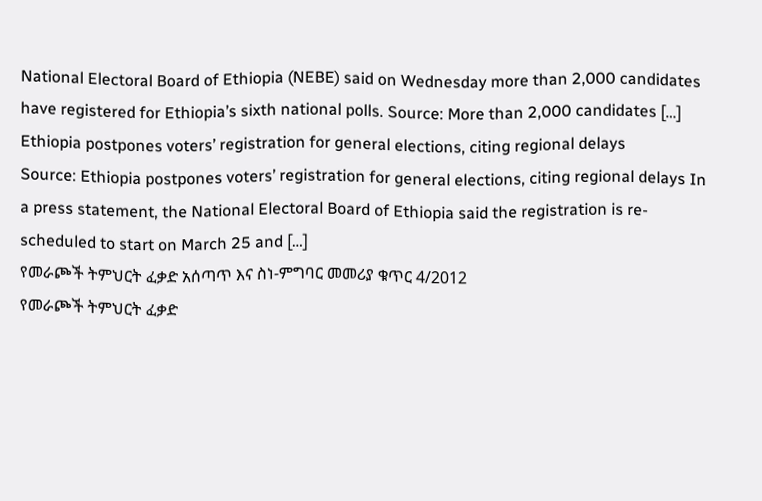National Electoral Board of Ethiopia (NEBE) said on Wednesday more than 2,000 candidates have registered for Ethiopia’s sixth national polls. Source: More than 2,000 candidates […]
Ethiopia postpones voters’ registration for general elections, citing regional delays
Source: Ethiopia postpones voters’ registration for general elections, citing regional delays In a press statement, the National Electoral Board of Ethiopia said the registration is re-scheduled to start on March 25 and […]
የመራጮች ትምህርት ፈቃድ አሰጣጥ እና ስነ-ምግባር መመሪያ ቁጥር 4/2012
የመራጮች ትምህርት ፈቃድ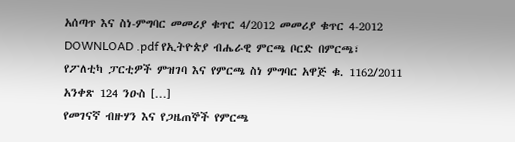አሰጣጥ እና ስነ-ምግባር መመሪያ ቁጥር 4/2012 መመሪያ ቁጥር 4-2012 DOWNLOAD .pdf የኢትዮጵያ ብሔራዊ ምርጫ ቦርድ በምርጫ፣ የፖለቲካ ፓርቲዎች ምዝገባ እና የምርጫ ስነ ምግባር አዋጅ ቁ. 1162/2011 አንቀጽ 124 ንዑስ […]
የመገናኛ ብዙሃን እና የጋዜጠኞች የምርጫ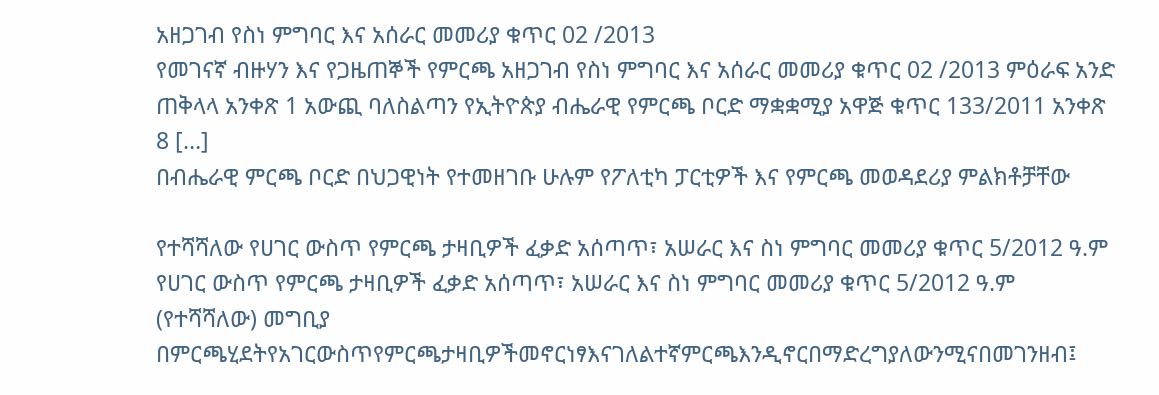አዘጋገብ የስነ ምግባር እና አሰራር መመሪያ ቁጥር 02 /2013
የመገናኛ ብዙሃን እና የጋዜጠኞች የምርጫ አዘጋገብ የስነ ምግባር እና አሰራር መመሪያ ቁጥር 02 /2013 ምዕራፍ አንድ ጠቅላላ አንቀጽ 1 አውጪ ባለስልጣን የኢትዮጵያ ብሔራዊ የምርጫ ቦርድ ማቋቋሚያ አዋጅ ቁጥር 133/2011 አንቀጽ 8 […]
በብሔራዊ ምርጫ ቦርድ በህጋዊነት የተመዘገቡ ሁሉም የፖለቲካ ፓርቲዎች እና የምርጫ መወዳደሪያ ምልክቶቻቸው

የተሻሻለው የሀገር ውስጥ የምርጫ ታዛቢዎች ፈቃድ አሰጣጥ፣ አሠራር እና ስነ ምግባር መመሪያ ቁጥር 5/2012 ዓ.ም
የሀገር ውስጥ የምርጫ ታዛቢዎች ፈቃድ አሰጣጥ፣ አሠራር እና ስነ ምግባር መመሪያ ቁጥር 5/2012 ዓ.ም (የተሻሻለው) መግቢያ በምርጫሂደትየአገርውስጥየምርጫታዛቢዎችመኖርነፃእናገለልተኛምርጫእንዲኖርበማድረግያለውንሚናበመገንዘብ፤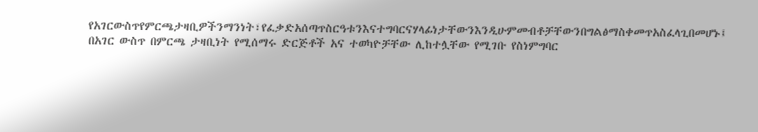የአገርውስጥየምርጫታዛቢዎችንማንነት፣የፈቃድአሰጣጥስርዓቱንእናተግባርናሃላፊነታቸውንእንዲሁምመብቶቻቸውንበግልፅማስቀመጥአስፈላጊበመሆኑ፤ በአገር ውስጥ በምርጫ ታዛቢነት የሚሰማሩ ድርጅቶች አና ተወካዮቻቸው ሊከተሏቸው የሚገቡ የስነምግባር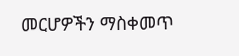መርሆዎችን ማስቀመጥ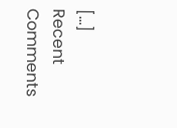[…]
Recent Comments